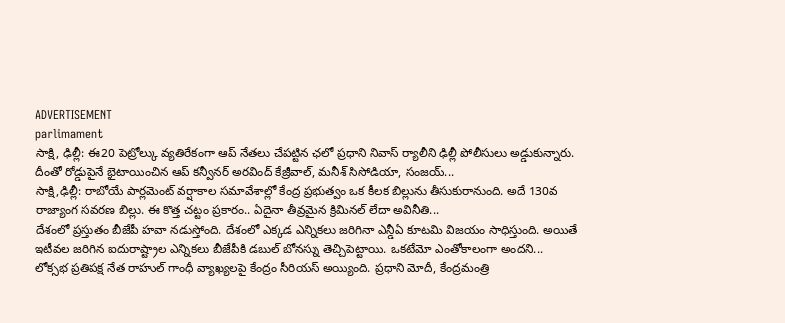ADVERTISEMENT
parlimament
సాక్షి, ఢిల్లీ: ఈ20 పెట్రోల్కు వ్యతిరేకంగా ఆప్ నేతలు చేపట్టిన ఛలో ప్రధాని నివాస్ ర్యాలీని ఢిల్లీ పోలీసులు అడ్డుకున్నారు. దీంతో రోడ్డుపైనే భైటాయించిన ఆప్ కన్వీనర్ అరవింద్ కేజ్రీవాల్, మనీశ్ సిసోడియా, సంజయ్...
సాక్షి,ఢిల్లీ: రాబోయే పార్లమెంట్ వర్షాకాల సమావేశాల్లో కేంద్ర ప్రభుత్వం ఒక కీలక బిల్లును తీసుకురానుంది. అదే 130వ రాజ్యాంగ సవరణ బిల్లు. ఈ కొత్త చట్టం ప్రకారం.. ఏదైనా తీవ్రమైన క్రిమినల్ లేదా అవినీతి...
దేశంలో ప్రస్తుతం బీజేపీ హవా నడుస్తోంది. దేశంలో ఎక్కడ ఎన్నికలు జరిగినా ఎన్డీఏ కూటమి విజయం సాధిస్తుంది. అయితే ఇటీవల జరిగిన ఐదురాష్ట్రాల ఎన్నికలు బీజేపీకి డబుల్ బోనస్ను తెచ్చిపెట్టాయి. ఒకటేమో ఎంతోకాలంగా అందని...
లోక్సభ ప్రతిపక్ష నేత రాహుల్ గాంధీ వ్యాఖ్యలపై కేంద్రం సీరియస్ అయ్యింది. ప్రధాని మోదీ, కేంద్రమంత్రి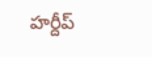హర్దీప్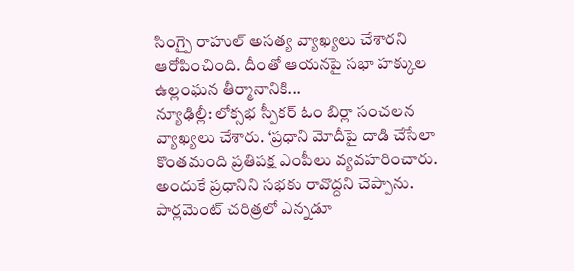సింగ్పై రాహుల్ అసత్య వ్యాఖ్యలు చేశారని ఆరోపించింది. దీంతో ఆయనపై సభా హక్కుల ఉల్లంఘన తీర్మానానికి...
న్యూఢిల్లీ: లోక్సభ స్పీకర్ ఓం బిర్లా సంచలన వ్యాఖ్యలు చేశారు. ‘ప్రధాని మోదీపై దాడి చేసేలా కొంతమంది ప్రతిపక్ష ఎంపీలు వ్యవహరించారు. అందుకే ప్రధానిని సభకు రావొద్దని చెప్పాను. పార్లమెంట్ చరిత్రలో ఎన్నడూ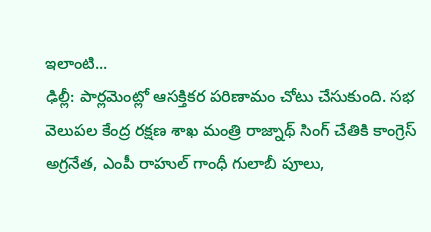ఇలాంటి...
ఢిల్లీ: పార్లమెంట్లో ఆసక్తికర పరిణామం చోటు చేసుకుంది. సభ వెలుపల కేంద్ర రక్షణ శాఖ మంత్రి రాజ్నాథ్ సింగ్ చేతికి కాంగ్రెస్ అగ్రనేత, ఎంపీ రాహుల్ గాంధీ గులాబీ పూలు,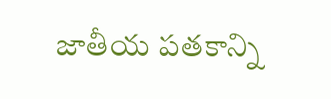జాతీయ పతకాన్ని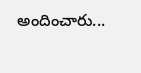అందించారు...